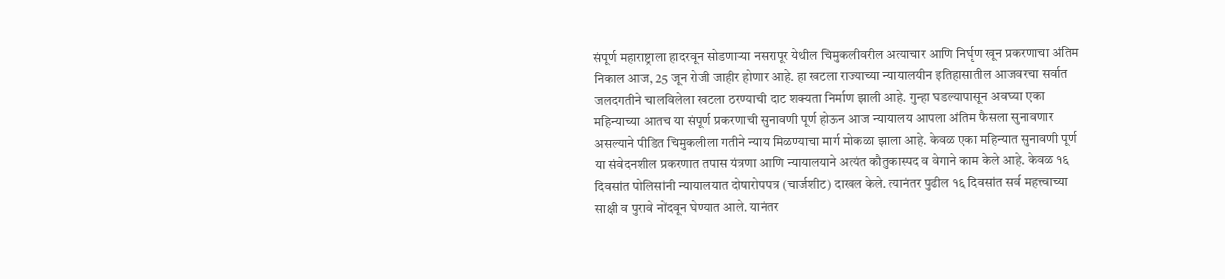संपूर्ण महाराष्ट्राला हादरवून सोडणाऱ्या नसरापूर येथील चिमुकलीवरील अत्याचार आणि निर्घृण खून प्रकरणाचा अंतिम निकाल आज, 25 जून रोजी जाहीर होणार आहे. हा खटला राज्याच्या न्यायालयीन इतिहासातील आजवरचा सर्वात जलदगतीने चालविलेला खटला ठरण्याची दाट शक्यता निर्माण झाली आहे. गुन्हा घडल्यापासून अवघ्या एका महिन्याच्या आतच या संपूर्ण प्रकरणाची सुनावणी पूर्ण होऊन आज न्यायालय आपला अंतिम फैसला सुनावणार असल्याने पीडित चिमुकलीला गतीने न्याय मिळण्याचा मार्ग मोकळा झाला आहे. केवळ एका महिन्यात सुनावणी पूर्ण या संवेदनशील प्रकरणात तपास यंत्रणा आणि न्यायालयाने अत्यंत कौतुकास्पद व वेगाने काम केले आहे. केवळ १६ दिवसांत पोलिसांनी न्यायालयात दोषारोपपत्र (चार्जशीट) दाखल केले. त्यानंतर पुढील १६ दिवसांत सर्व महत्त्वाच्या साक्षी व पुरावे नोंदवून घेण्यात आले. यानंतर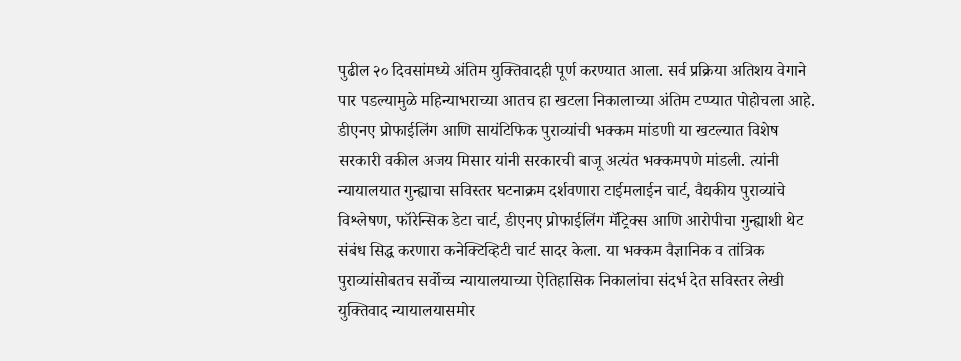पुढील २० दिवसांमध्ये अंतिम युक्तिवादही पूर्ण करण्यात आला. सर्व प्रक्रिया अतिशय वेगाने पार पडल्यामुळे महिन्याभराच्या आतच हा खटला निकालाच्या अंतिम टप्प्यात पोहोचला आहे. डीएनए प्रोफाईलिंग आणि सायंटिफिक पुराव्यांची भक्कम मांडणी या खटल्यात विशेष सरकारी वकील अजय मिसार यांनी सरकारची बाजू अत्यंत भक्कमपणे मांडली. त्यांनी न्यायालयात गुन्ह्याचा सविस्तर घटनाक्रम दर्शवणारा टाईमलाईन चार्ट, वैद्यकीय पुराव्यांचे विश्लेषण, फॉरेन्सिक डेटा चार्ट, डीएनए प्रोफाईलिंग मॅट्रिक्स आणि आरोपीचा गुन्ह्याशी थेट संबंध सिद्ध करणारा कनेक्टिव्हिटी चार्ट सादर केला. या भक्कम वैज्ञानिक व तांत्रिक पुराव्यांसोबतच सर्वोच्च न्यायालयाच्या ऐतिहासिक निकालांचा संदर्भ देत सविस्तर लेखी युक्तिवाद न्यायालयासमोर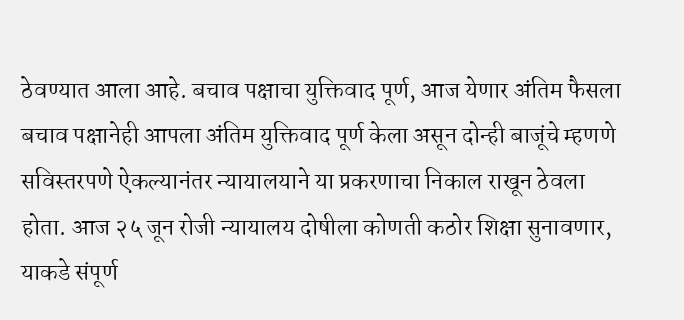ठेवण्यात आला आहे. बचाव पक्षाचा युक्तिवाद पूर्ण, आज येणार अंतिम फैसला बचाव पक्षानेही आपला अंतिम युक्तिवाद पूर्ण केला असून दोन्ही बाजूंचे म्हणणे सविस्तरपणे ऐकल्यानंतर न्यायालयाने या प्रकरणाचा निकाल राखून ठेवला होता. आज २५ जून रोजी न्यायालय दोषीला कोणती कठोर शिक्षा सुनावणार, याकडे संपूर्ण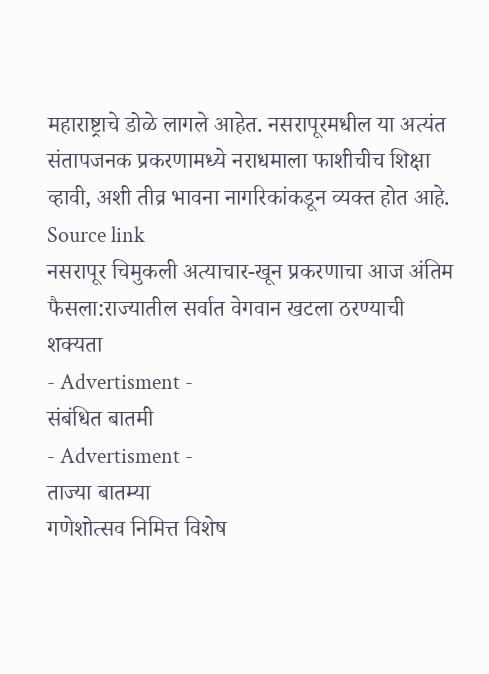महाराष्ट्राचे डोळे लागले आहेत. नसरापूरमधील या अत्यंत संतापजनक प्रकरणामध्ये नराधमाला फाशीचीच शिक्षा व्हावी, अशी तीव्र भावना नागरिकांकडून व्यक्त होत आहे.
Source link
नसरापूर चिमुकली अत्याचार-खून प्रकरणाचा आज अंतिम फैसला:राज्यातील सर्वात वेगवान खटला ठरण्याची शक्यता
- Advertisment -
संबंधित बातमी
- Advertisment -
ताज्या बातम्या
गणेशोत्सव निमित्त विशेष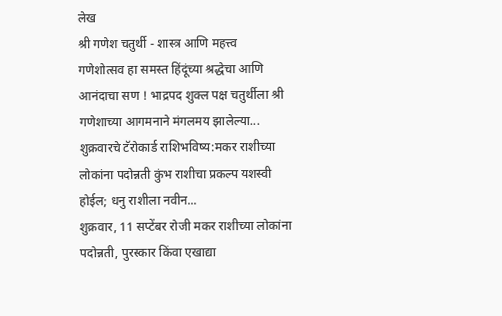लेख
श्री गणेश चतुर्थी - शास्त्र आणि महत्त्व
गणेशोत्सव हा समस्त हिंदूंच्या श्रद्धेचा आणि आनंदाचा सण ! भाद्रपद शुक्ल पक्ष चतुर्थीला श्री गणेशाच्या आगमनाने मंगलमय झालेल्या...
शुक्रवारचे टॅरोकार्ड राशिभविष्य:मकर राशीच्या लोकांना पदोन्नती कुंभ राशीचा प्रकल्प यशस्वी होईल; धनु राशीला नवीन...
शुक्रवार, 11 सप्टेंबर रोजी मकर राशीच्या लोकांना पदोन्नती, पुरस्कार किंवा एखाद्या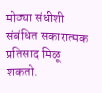मोठ्या संधीशी संबंधित सकारात्मक प्रतिसाद मिळू शकतो.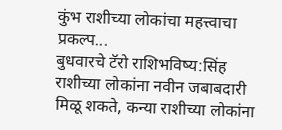कुंभ राशीच्या लोकांचा महत्त्वाचा प्रकल्प...
बुधवारचे टॅरो राशिभविष्य:सिंह राशीच्या लोकांना नवीन जबाबदारी मिळू शकते, कन्या राशीच्या लोकांना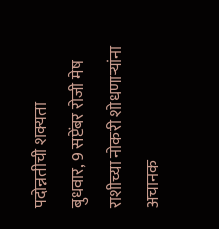पदोन्नतीची शक्यता
बुधवार, 9 सप्टेंबर रोजी मेष राशीच्या नोकरी शोधणाऱ्यांना अचानक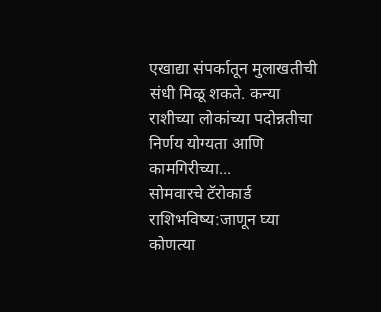एखाद्या संपर्कातून मुलाखतीची संधी मिळू शकते. कन्या राशीच्या लोकांच्या पदोन्नतीचा निर्णय योग्यता आणि कामगिरीच्या...
सोमवारचे टॅरोकार्ड राशिभविष्य:जाणून घ्या कोणत्या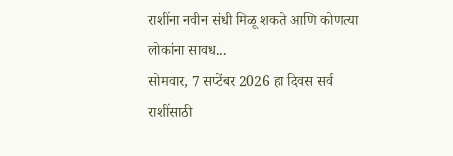राशींना नवीन संधी मिळू शकते आणि कोणत्या लोकांना सावध...
सोमवार, 7 सप्टेंबर 2026 हा दिवस सर्व राशींसाठी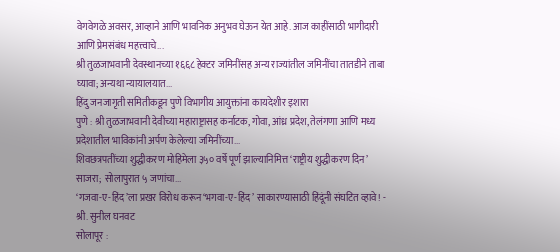वेगवेगळे अवसर, आव्हाने आणि भावनिक अनुभव घेऊन येत आहे. आज काहींसाठी भागीदारी आणि प्रेमसंबंध महत्त्वाचे...
श्री तुळजाभवानी देवस्थानच्या १६६८ हेक्टर जमिनींसह अन्य राज्यांतील जमिनींचा तातडीने ताबा घ्यावा; अन्यथा न्यायालयात...
हिंदु जनजागृती समितीकडून पुणे विभागीय आयुक्तांना कायदेशीर इशारा
पुणे : श्री तुळजाभवानी देवीच्या महाराष्ट्रासह कर्नाटक, गोवा, आंध्र प्रदेश, तेलंगणा आणि मध्य प्रदेशातील भाविकांनी अर्पण केलेल्या जमिनींच्या...
शिवछत्रपतींच्या शुद्धीकरण मोहिमेला ३५० वर्षे पूर्ण झाल्यानिमित्त ‘राष्ट्रीय शुद्धीकरण दिन’ साजरा; सोलापुरात ५ जणांचा...
‘गजवा-ए-हिंद’ला प्रखर विरोध करून ‘भगवा-ए-हिंद’ साकारण्यासाठी हिंदूंनी संघटित व्हावे! - श्री. सुनील घनवट
सोलापूर :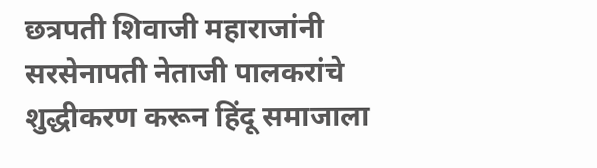छत्रपती शिवाजी महाराजांनी सरसेनापती नेताजी पालकरांचे शुद्धीकरण करून हिंदू समाजाला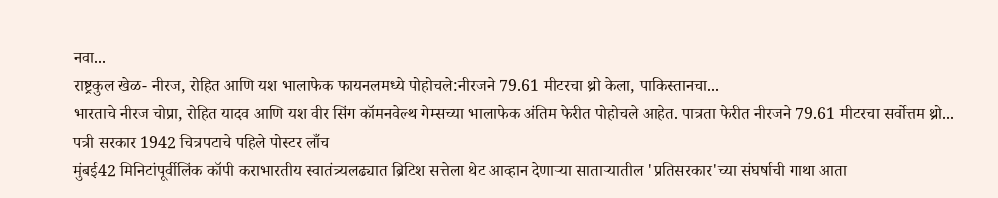नवा...
राष्ट्रकुल खेळ- नीरज, रोहित आणि यश भालाफेक फायनलमध्ये पोहोचले:नीरजने 79.61 मीटरचा थ्रो केला, पाकिस्तानचा...
भारताचे नीरज चोप्रा, रोहित यादव आणि यश वीर सिंग कॉमनवेल्थ गेम्सच्या भालाफेक अंतिम फेरीत पोहोचले आहेत. पात्रता फेरीत नीरजने 79.61 मीटरचा सर्वोत्तम थ्रो...
पत्री सरकार 1942 चित्रपटाचे पहिले पोस्टर लाँच
मुंबई42 मिनिटांपूर्वीलिंक कॉपी कराभारतीय स्वातंत्र्यलढ्यात ब्रिटिश सत्तेला थेट आव्हान देणाऱ्या साताऱ्यातील 'प्रतिसरकार'च्या संघर्षाची गाथा आता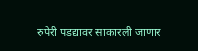रुपेरी पडद्यावर साकारली जाणार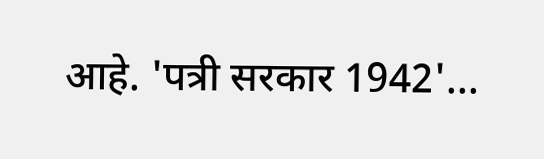आहे. 'पत्री सरकार 1942'...